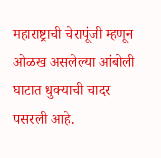महाराष्ट्राची चेरापूंजी म्हणून ओळख असलेल्या आंबोली घाटात धुक्याची चादर पसरली आहे.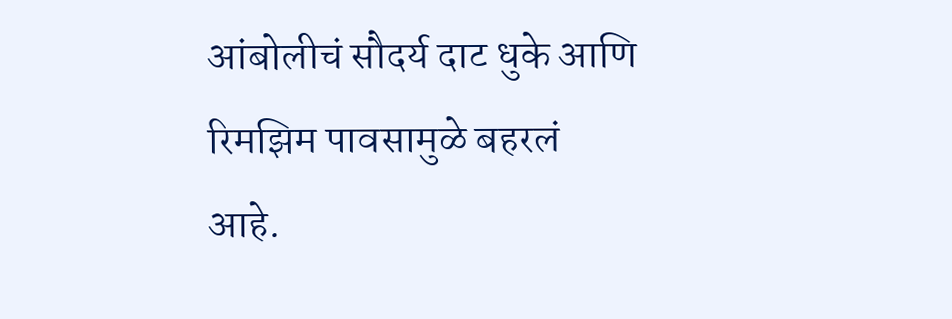आंबोलीचं सौदर्य दाट धुके आणि रिमझिम पावसामुळे बहरलं आहे.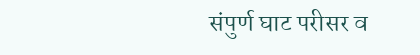संपुर्ण घाट परीसर व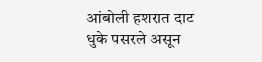आंबोली हशरात दाट धुके पसरले असून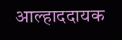आल्हाददायक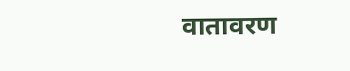वातावरण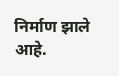निर्माण झाले आहे.